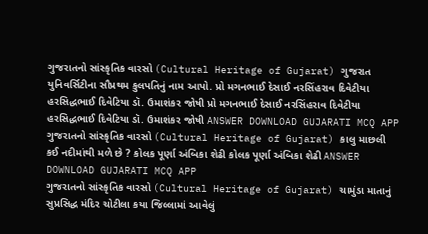ગુજરાતનો સાંસ્કૃતિક વારસો (Cultural Heritage of Gujarat) ગુજરાત યુનિવર્સિટીના સૌપ્રથમ કુલપતિનું નામ આપો. પ્રો મગનભાઈ દેસાઈ નરસિંહરાવ દિવેટીયા હરસિદ્ધભાઈ દિવેટિયા ડૉ. ઉમાશંકર જોષી પ્રો મગનભાઈ દેસાઈ નરસિંહરાવ દિવેટીયા હરસિદ્ધભાઈ દિવેટિયા ડૉ. ઉમાશંકર જોષી ANSWER DOWNLOAD GUJARATI MCQ APP
ગુજરાતનો સાંસ્કૃતિક વારસો (Cultural Heritage of Gujarat) કાલુ માછલી કઈ નદીમાંથી મળે છે ? કોલક પૂર્ણા અંબિકા શેઢી કોલક પૂર્ણા અંબિકા શેઢી ANSWER DOWNLOAD GUJARATI MCQ APP
ગુજરાતનો સાંસ્કૃતિક વારસો (Cultural Heritage of Gujarat) ચામુંડા માતાનું સુપ્રસિદ્ધ મંદિર ચોટીલા કયા જિલ્લામાં આવેલું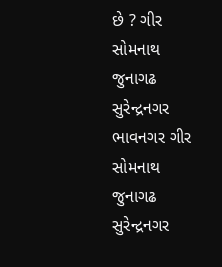છે ? ગીર સોમનાથ જુનાગઢ સુરેન્દ્રનગર ભાવનગર ગીર સોમનાથ જુનાગઢ સુરેન્દ્રનગર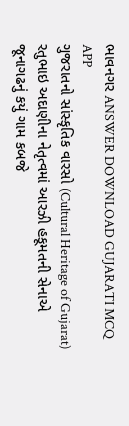ભાવનગર ANSWER DOWNLOAD GUJARATI MCQ APP
ગુજરાતનો સાંસ્કૃતિક વારસો (Cultural Heritage of Gujarat) રતુભાઇ અદાણીના નેતૃત્વમાં આરઝી હકૂમતની સેનાએ જૂનાગઢનું કયું ગામ કબજે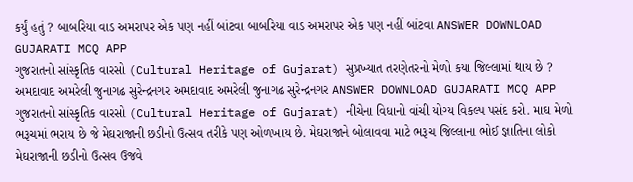કર્યું હતું ? બાબરિયા વાડ અમરાપર એક પણ નહીં બાંટવા બાબરિયા વાડ અમરાપર એક પણ નહીં બાંટવા ANSWER DOWNLOAD GUJARATI MCQ APP
ગુજરાતનો સાંસ્કૃતિક વારસો (Cultural Heritage of Gujarat) સુપ્રખ્યાત તરણેતરનો મેળો કયા જિલ્લામાં થાય છે ? અમદાવાદ અમરેલી જુનાગઢ સુરેન્દ્રનગર અમદાવાદ અમરેલી જુનાગઢ સુરેન્દ્રનગર ANSWER DOWNLOAD GUJARATI MCQ APP
ગુજરાતનો સાંસ્કૃતિક વારસો (Cultural Heritage of Gujarat) નીચેના વિધાનો વાંચી યોગ્ય વિકલ્પ પસંદ કરો. માઘ મેળો ભરૂચમાં ભરાય છે જે મેઘરાજાની છડીનો ઉત્સવ તરીકે પણ ઓળખાય છે. મેઘરાજાને બોલાવવા માટે ભરૂચ જિલ્લાના ભોઈ જ્ઞાતિના લોકો મેઘરાજાની છડીનો ઉત્સવ ઉજવે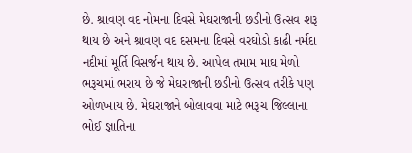છે. શ્રાવણ વદ નોમના દિવસે મેઘરાજાની છડીનો ઉત્સવ શરૂ થાય છે અને શ્રાવણ વદ દસમના દિવસે વરઘોડો કાઢી નર્મદા નદીમાં મૂર્તિ વિસર્જન થાય છે. આપેલ તમામ માઘ મેળો ભરૂચમાં ભરાય છે જે મેઘરાજાની છડીનો ઉત્સવ તરીકે પણ ઓળખાય છે. મેઘરાજાને બોલાવવા માટે ભરૂચ જિલ્લાના ભોઈ જ્ઞાતિના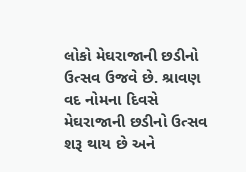લોકો મેઘરાજાની છડીનો ઉત્સવ ઉજવે છે. શ્રાવણ વદ નોમના દિવસે મેઘરાજાની છડીનો ઉત્સવ શરૂ થાય છે અને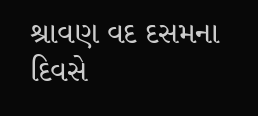શ્રાવણ વદ દસમના દિવસે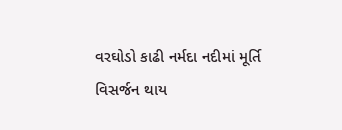વરઘોડો કાઢી નર્મદા નદીમાં મૂર્તિ વિસર્જન થાય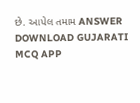છે. આપેલ તમામ ANSWER DOWNLOAD GUJARATI MCQ APP